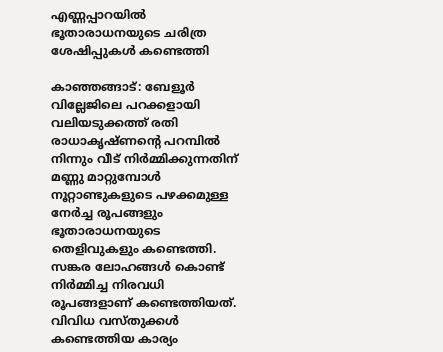എണ്ണപ്പാറയില്‍ ഭൂതാരാധനയുടെ ചരിത്ര ശേഷിപ്പുകള്‍ കണ്ടെത്തി

കാഞ്ഞങ്ങാട്: ബേളൂര്‍ വില്ലേജിലെ പറക്കളായി വലിയടുക്കത്ത് രതി രാധാകൃഷ്ണന്റെ പറമ്പില്‍ നിന്നും വീട് നിര്‍മ്മിക്കുന്നതിന് മണ്ണു മാറ്റുമ്പോള്‍ നൂറ്റാണ്ടുകളുടെ പഴക്കമുള്ള നേര്‍ച്ച രൂപങ്ങളും ഭൂതാരാധനയുടെ തെളിവുകളും കണ്ടെത്തി. സങ്കര ലോഹങ്ങള്‍ കൊണ്ട് നിര്‍മ്മിച്ച നിരവധി രൂപങ്ങളാണ് കണ്ടെത്തിയത്. വിവിധ വസ്തുക്കള്‍ കണ്ടെത്തിയ കാര്യം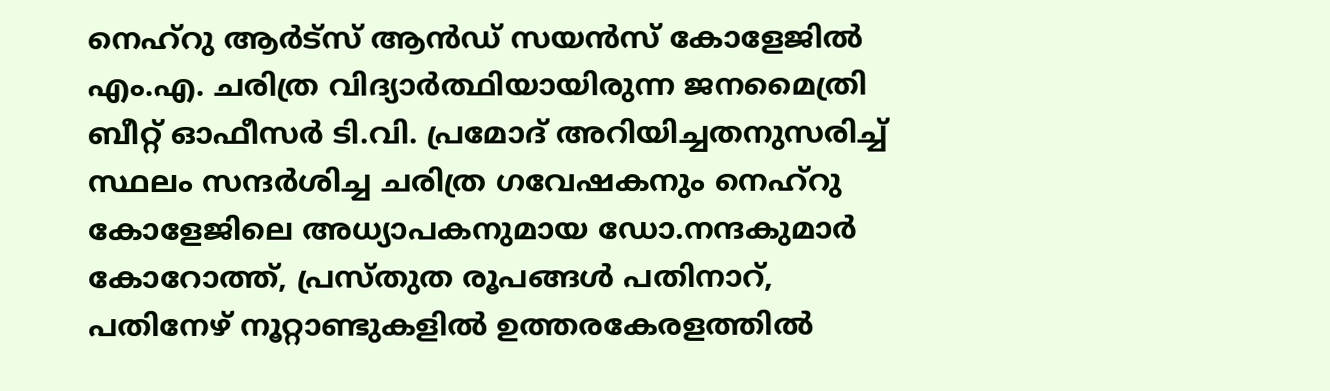നെഹ്‌റു ആര്‍ട്‌സ് ആന്‍ഡ് സയന്‍സ് കോളേജില്‍ എം.എ. ചരിത്ര വിദ്യാര്‍ത്ഥിയായിരുന്ന ജനമൈത്രി ബീറ്റ് ഓഫീസര്‍ ടി.വി. പ്രമോദ് അറിയിച്ചതനുസരിച്ച് സ്ഥലം സന്ദര്‍ശിച്ച ചരിത്ര ഗവേഷകനും നെഹ്‌റു കോളേജിലെ അധ്യാപകനുമായ ഡോ.നന്ദകുമാര്‍ കോറോത്ത്, പ്രസ്തുത രൂപങ്ങള്‍ പതിനാറ്, പതിനേഴ് നൂറ്റാണ്ടുകളില്‍ ഉത്തരകേരളത്തില്‍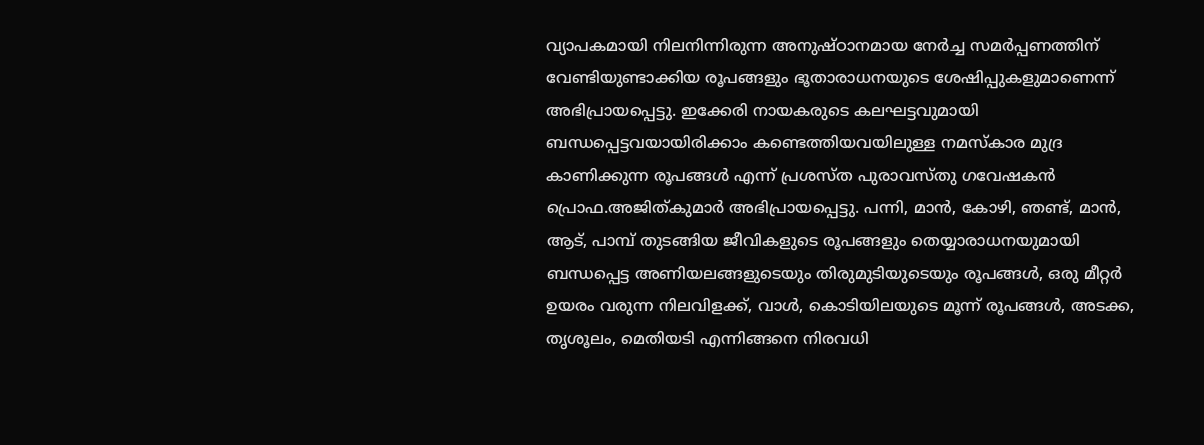വ്യാപകമായി നിലനിന്നിരുന്ന അനുഷ്ഠാനമായ നേര്‍ച്ച സമര്‍പ്പണത്തിന് വേണ്ടിയുണ്ടാക്കിയ രൂപങ്ങളും ഭൂതാരാധനയുടെ ശേഷിപ്പുകളുമാണെന്ന് അഭിപ്രായപ്പെട്ടു. ഇക്കേരി നായകരുടെ കലഘട്ടവുമായി ബന്ധപ്പെട്ടവയായിരിക്കാം കണ്ടെത്തിയവയിലുള്ള നമസ്‌കാര മുദ്ര കാണിക്കുന്ന രൂപങ്ങള്‍ എന്ന് പ്രശസ്ത പുരാവസ്തു ഗവേഷകന്‍ പ്രൊഫ.അജിത്കുമാര്‍ അഭിപ്രായപ്പെട്ടു. പന്നി, മാന്‍, കോഴി, ഞണ്ട്, മാന്‍, ആട്, പാമ്പ് തുടങ്ങിയ ജീവികളുടെ രൂപങ്ങളും തെയ്യാരാധനയുമായി ബന്ധപ്പെട്ട അണിയലങ്ങളുടെയും തിരുമുടിയുടെയും രൂപങ്ങള്‍, ഒരു മീറ്റര്‍ ഉയരം വരുന്ന നിലവിളക്ക്, വാള്‍, കൊടിയിലയുടെ മൂന്ന് രൂപങ്ങള്‍, അടക്ക, തൃശൂലം, മെതിയടി എന്നിങ്ങനെ നിരവധി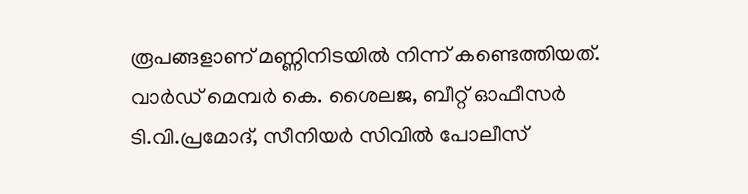രൂപങ്ങളാണ് മണ്ണിനിടയില്‍ നിന്ന് കണ്ടെത്തിയത്. വാര്‍ഡ് മെമ്പര്‍ കെ. ശൈലജ, ബീറ്റ് ഓഫീസര്‍ ടി.വി.പ്രമോദ്, സീനിയര്‍ സിവില്‍ പോലീസ്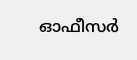ഓഫീസര്‍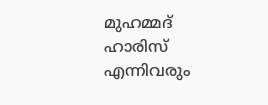മുഹമ്മദ് ഹാരിസ് എന്നിവരും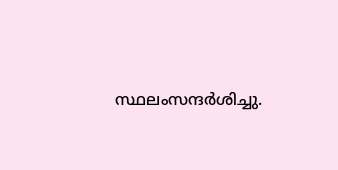സ്ഥലംസന്ദര്‍ശിച്ചു.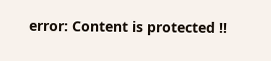error: Content is protected !!